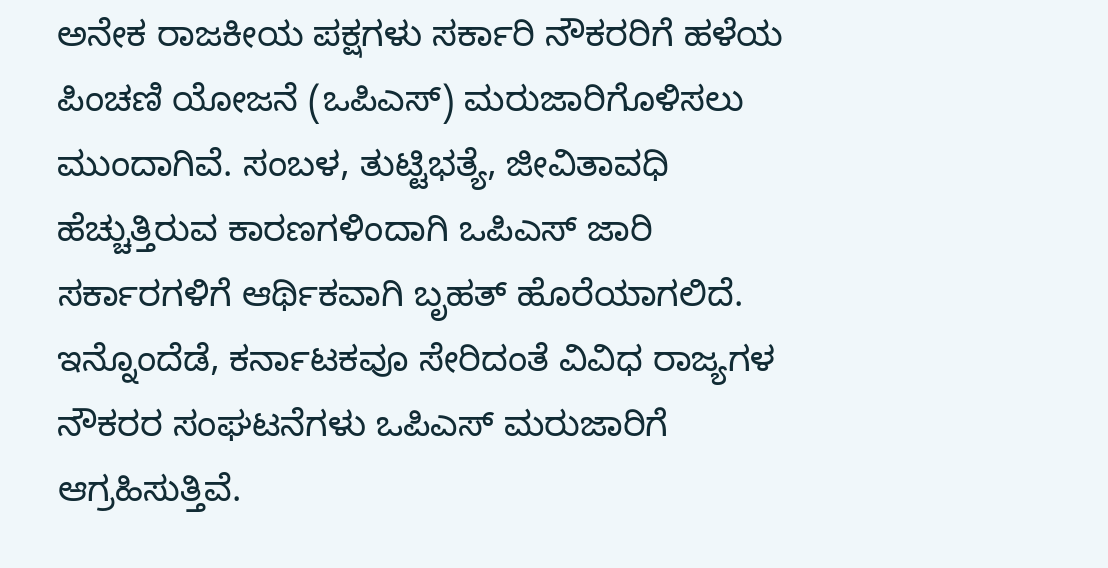ಅನೇಕ ರಾಜಕೀಯ ಪಕ್ಷಗಳು ಸರ್ಕಾರಿ ನೌಕರರಿಗೆ ಹಳೆಯ ಪಿಂಚಣಿ ಯೋಜನೆ (ಒಪಿಎಸ್) ಮರುಜಾರಿಗೊಳಿಸಲು ಮುಂದಾಗಿವೆ. ಸಂಬಳ, ತುಟ್ಟಿಭತ್ಯೆ, ಜೀವಿತಾವಧಿ ಹೆಚ್ಚುತ್ತಿರುವ ಕಾರಣಗಳಿಂದಾಗಿ ಒಪಿಎಸ್ ಜಾರಿ ಸರ್ಕಾರಗಳಿಗೆ ಆರ್ಥಿಕವಾಗಿ ಬೃಹತ್ ಹೊರೆಯಾಗಲಿದೆ. ಇನ್ನೊಂದೆಡೆ, ಕರ್ನಾಟಕವೂ ಸೇರಿದಂತೆ ವಿವಿಧ ರಾಜ್ಯಗಳ ನೌಕರರ ಸಂಘಟನೆಗಳು ಒಪಿಎಸ್ ಮರುಜಾರಿಗೆ ಆಗ್ರಹಿಸುತ್ತಿವೆ.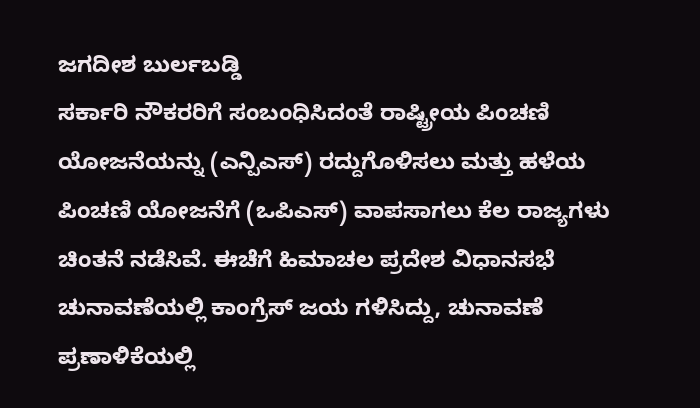ಜಗದೀಶ ಬುರ್ಲಬಡ್ಡಿ
ಸರ್ಕಾರಿ ನೌಕರರಿಗೆ ಸಂಬಂಧಿಸಿದಂತೆ ರಾಷ್ಟ್ರೀಯ ಪಿಂಚಣಿ ಯೋಜನೆಯನ್ನು (ಎನ್ಪಿಎಸ್) ರದ್ದುಗೊಳಿಸಲು ಮತ್ತು ಹಳೆಯ ಪಿಂಚಣಿ ಯೋಜನೆಗೆ (ಒಪಿಎಸ್) ವಾಪಸಾಗಲು ಕೆಲ ರಾಜ್ಯಗಳು ಚಿಂತನೆ ನಡೆಸಿವೆ. ಈಚೆಗೆ ಹಿಮಾಚಲ ಪ್ರದೇಶ ವಿಧಾನಸಭೆ ಚುನಾವಣೆಯಲ್ಲಿ ಕಾಂಗ್ರೆಸ್ ಜಯ ಗಳಿಸಿದ್ದು, ಚುನಾವಣೆ ಪ್ರಣಾಳಿಕೆಯಲ್ಲಿ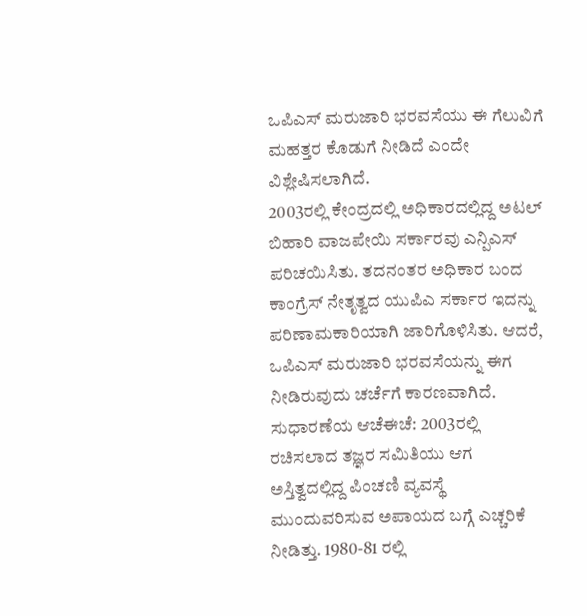ಒಪಿಎಸ್ ಮರುಜಾರಿ ಭರವಸೆಯು ಈ ಗೆಲುವಿಗೆ ಮಹತ್ತರ ಕೊಡುಗೆ ನೀಡಿದೆ ಎಂದೇ ವಿಶ್ಲೇಷಿಸಲಾಗಿದೆ.
2003ರಲ್ಲಿ ಕೇಂದ್ರದಲ್ಲಿ ಅಧಿಕಾರದಲ್ಲಿದ್ದ ಅಟಲ್ ಬಿಹಾರಿ ವಾಜಪೇಯಿ ಸರ್ಕಾರವು ಎನ್ಪಿಎಸ್ ಪರಿಚಯಿಸಿತು. ತದನಂತರ ಅಧಿಕಾರ ಬಂದ ಕಾಂಗ್ರೆಸ್ ನೇತೃತ್ವದ ಯುಪಿಎ ಸರ್ಕಾರ ಇದನ್ನು ಪರಿಣಾಮಕಾರಿಯಾಗಿ ಜಾರಿಗೊಳಿಸಿತು. ಆದರೆ, ಒಪಿಎಸ್ ಮರುಜಾರಿ ಭರವಸೆಯನ್ನು ಈಗ ನೀಡಿರುವುದು ಚರ್ಚೆಗೆ ಕಾರಣವಾಗಿದೆ.
ಸುಧಾರಣೆಯ ಆಚೆಈಚೆ: 2003ರಲ್ಲಿ ರಚಿಸಲಾದ ತಜ್ಞರ ಸಮಿತಿಯು ಆಗ ಅಸ್ತಿತ್ವದಲ್ಲಿದ್ದ ಪಿಂಚಣಿ ವ್ಯವಸ್ಥೆ ಮುಂದುವರಿಸುವ ಅಪಾಯದ ಬಗ್ಗೆ ಎಚ್ಚರಿಕೆ ನೀಡಿತ್ತು. 1980-81 ರಲ್ಲಿ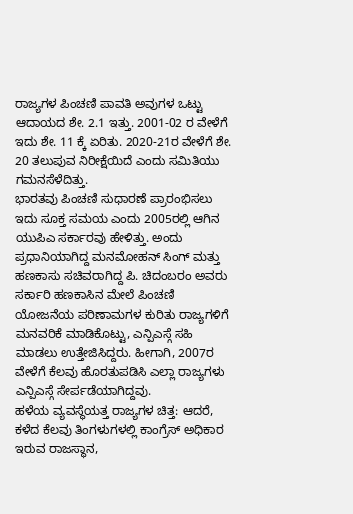ರಾಜ್ಯಗಳ ಪಿಂಚಣಿ ಪಾವತಿ ಅವುಗಳ ಒಟ್ಟು ಆದಾಯದ ಶೇ. 2.1 ಇತ್ತು. 2001-02 ರ ವೇಳೆಗೆ ಇದು ಶೇ. 11 ಕ್ಕೆ ಏರಿತು. 2020-21ರ ವೇಳೆಗೆ ಶೇ. 20 ತಲುಪುವ ನಿರೀಕ್ಷೆಯಿದೆ ಎಂದು ಸಮಿತಿಯು ಗಮನಸೆಳೆದಿತ್ತು.
ಭಾರತವು ಪಿಂಚಣಿ ಸುಧಾರಣೆ ಪ್ರಾರಂಭಿಸಲು ಇದು ಸೂಕ್ತ ಸಮಯ ಎಂದು 2005ರಲ್ಲಿ ಆಗಿನ ಯುಪಿಎ ಸರ್ಕಾರವು ಹೇಳಿತ್ತು. ಅಂದು ಪ್ರಧಾನಿಯಾಗಿದ್ದ ಮನಮೋಹನ್ ಸಿಂಗ್ ಮತ್ತು ಹಣಕಾಸು ಸಚಿವರಾಗಿದ್ದ ಪಿ. ಚಿದಂಬರಂ ಅವರು ಸರ್ಕಾರಿ ಹಣಕಾಸಿನ ಮೇಲೆ ಪಿಂಚಣಿ ಯೋಜನೆಯ ಪರಿಣಾಮಗಳ ಕುರಿತು ರಾಜ್ಯಗಳಿಗೆ ಮನವರಿಕೆ ಮಾಡಿಕೊಟ್ಟು, ಎನ್ಪಿಎಸ್ಗೆ ಸಹಿ ಮಾಡಲು ಉತ್ತೇಜಿಸಿದ್ದರು. ಹೀಗಾಗಿ, 2007ರ ವೇಳೆಗೆ ಕೆಲವು ಹೊರತುಪಡಿಸಿ ಎಲ್ಲಾ ರಾಜ್ಯಗಳು ಎನ್ಪಿಎಸ್ಗೆ ಸೇರ್ಪಡೆಯಾಗಿದ್ದವು.
ಹಳೆಯ ವ್ಯವಸ್ಥೆಯತ್ತ ರಾಜ್ಯಗಳ ಚಿತ್ತ: ಆದರೆ, ಕಳೆದ ಕೆಲವು ತಿಂಗಳುಗಳಲ್ಲಿ ಕಾಂಗ್ರೆಸ್ ಅಧಿಕಾರ ಇರುವ ರಾಜಸ್ಥಾನ,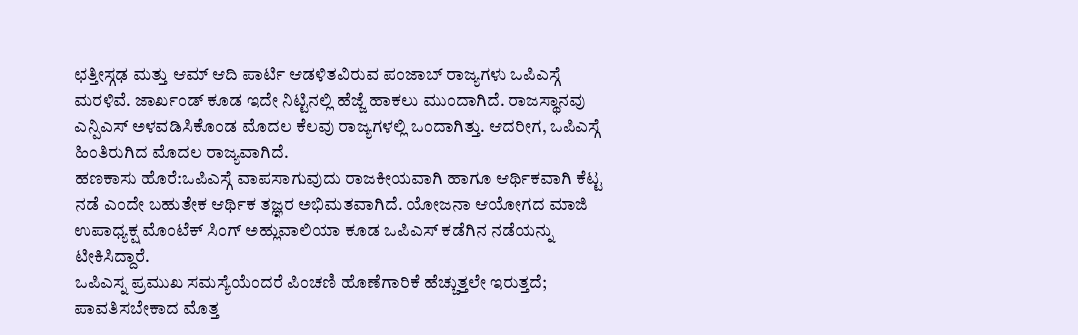ಛತ್ತೀಸ್ಗಢ ಮತ್ತು ಆಮ್ ಆದಿ ಪಾರ್ಟಿ ಆಡಳಿತವಿರುವ ಪಂಜಾಬ್ ರಾಜ್ಯಗಳು ಒಪಿಎಸ್ಗೆ ಮರಳಿವೆ. ಜಾರ್ಖಂಡ್ ಕೂಡ ಇದೇ ನಿಟ್ಟಿನಲ್ಲಿ ಹೆಜ್ಜೆ ಹಾಕಲು ಮುಂದಾಗಿದೆ. ರಾಜಸ್ಥಾನವು ಎನ್ಪಿಎಸ್ ಅಳವಡಿಸಿಕೊಂಡ ಮೊದಲ ಕೆಲವು ರಾಜ್ಯಗಳಲ್ಲಿ ಒಂದಾಗಿತ್ತು. ಆದರೀಗ, ಒಪಿಎಸ್ಗೆ ಹಿಂತಿರುಗಿದ ಮೊದಲ ರಾಜ್ಯವಾಗಿದೆ.
ಹಣಕಾಸು ಹೊರೆ:ಒಪಿಎಸ್ಗೆ ವಾಪಸಾಗುವುದು ರಾಜಕೀಯವಾಗಿ ಹಾಗೂ ಆರ್ಥಿಕವಾಗಿ ಕೆಟ್ಟ ನಡೆ ಎಂದೇ ಬಹುತೇಕ ಆರ್ಥಿಕ ತಜ್ಞರ ಅಭಿಮತವಾಗಿದೆ. ಯೋಜನಾ ಆಯೋಗದ ಮಾಜಿ ಉಪಾಧ್ಯಕ್ಷ ಮೊಂಟೆಕ್ ಸಿಂಗ್ ಅಹ್ಲುವಾಲಿಯಾ ಕೂಡ ಒಪಿಎಸ್ ಕಡೆಗಿನ ನಡೆಯನ್ನು ಟೀಕಿಸಿದ್ದಾರೆ.
ಒಪಿಎಸ್ನ ಪ್ರಮುಖ ಸಮಸ್ಯೆಯೆಂದರೆ ಪಿಂಚಣಿ ಹೊಣೆಗಾರಿಕೆ ಹೆಚ್ಚುತ್ತಲೇ ಇರುತ್ತದೆ; ಪಾವತಿಸಬೇಕಾದ ಮೊತ್ತ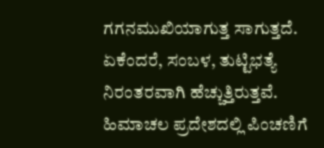ಗಗನಮುಖಿಯಾಗುತ್ತ ಸಾಗುತ್ತದೆ. ಏಕೆಂದರೆ, ಸಂಬಳ, ತುಟ್ಟಿಭತ್ಯೆ ನಿರಂತರವಾಗಿ ಹೆಚ್ಚುತ್ತಿರುತ್ತವೆ. ಹಿಮಾಚಲ ಪ್ರದೇಶದಲ್ಲಿ ಪಿಂಚಣಿಗೆ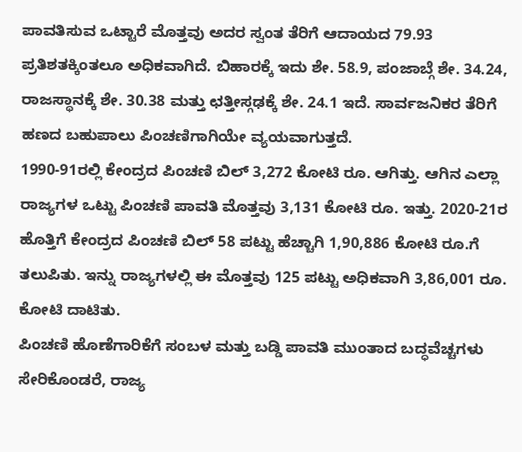ಪಾವತಿಸುವ ಒಟ್ಟಾರೆ ಮೊತ್ತವು ಅದರ ಸ್ವಂತ ತೆರಿಗೆ ಆದಾಯದ 79.93 ಪ್ರತಿಶತಕ್ಕಿಂತಲೂ ಅಧಿಕವಾಗಿದೆ. ಬಿಹಾರಕ್ಕೆ ಇದು ಶೇ. 58.9, ಪಂಜಾಬ್ಗೆ ಶೇ. 34.24, ರಾಜಸ್ಥಾನಕ್ಕೆ ಶೇ. 30.38 ಮತ್ತು ಛತ್ತೀಸ್ಗಢಕ್ಕೆ ಶೇ. 24.1 ಇದೆ. ಸಾರ್ವಜನಿಕರ ತೆರಿಗೆ ಹಣದ ಬಹುಪಾಲು ಪಿಂಚಣಿಗಾಗಿಯೇ ವ್ಯಯವಾಗುತ್ತದೆ.
1990-91ರಲ್ಲಿ ಕೇಂದ್ರದ ಪಿಂಚಣಿ ಬಿಲ್ 3,272 ಕೋಟಿ ರೂ. ಆಗಿತ್ತು. ಆಗಿನ ಎಲ್ಲಾ ರಾಜ್ಯಗಳ ಒಟ್ಟು ಪಿಂಚಣಿ ಪಾವತಿ ಮೊತ್ತವು 3,131 ಕೋಟಿ ರೂ. ಇತ್ತು. 2020-21ರ ಹೊತ್ತಿಗೆ ಕೇಂದ್ರದ ಪಿಂಚಣಿ ಬಿಲ್ 58 ಪಟ್ಟು ಹೆಚ್ಚಾಗಿ 1,90,886 ಕೋಟಿ ರೂ.ಗೆ ತಲುಪಿತು. ಇನ್ನು ರಾಜ್ಯಗಳಲ್ಲಿ ಈ ಮೊತ್ತವು 125 ಪಟ್ಟು ಅಧಿಕವಾಗಿ 3,86,001 ರೂ. ಕೋಟಿ ದಾಟಿತು.
ಪಿಂಚಣಿ ಹೊಣೆಗಾರಿಕೆಗೆ ಸಂಬಳ ಮತ್ತು ಬಡ್ಡಿ ಪಾವತಿ ಮುಂತಾದ ಬದ್ಧವೆಚ್ಚಗಳು ಸೇರಿಕೊಂಡರೆ, ರಾಜ್ಯ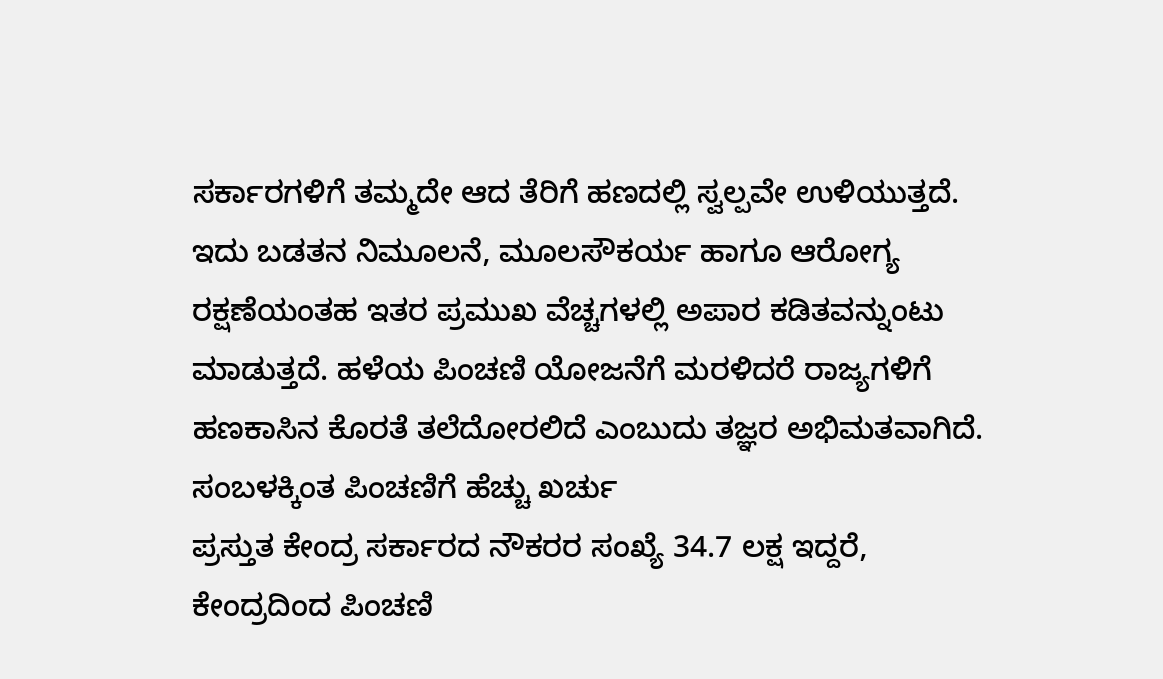ಸರ್ಕಾರಗಳಿಗೆ ತಮ್ಮದೇ ಆದ ತೆರಿಗೆ ಹಣದಲ್ಲಿ ಸ್ವಲ್ಪವೇ ಉಳಿಯುತ್ತದೆ. ಇದು ಬಡತನ ನಿಮೂಲನೆ, ಮೂಲಸೌಕರ್ಯ ಹಾಗೂ ಆರೋಗ್ಯ ರಕ್ಷಣೆಯಂತಹ ಇತರ ಪ್ರಮುಖ ವೆಚ್ಚಗಳಲ್ಲಿ ಅಪಾರ ಕಡಿತವನ್ನುಂಟು ಮಾಡುತ್ತದೆ. ಹಳೆಯ ಪಿಂಚಣಿ ಯೋಜನೆಗೆ ಮರಳಿದರೆ ರಾಜ್ಯಗಳಿಗೆ ಹಣಕಾಸಿನ ಕೊರತೆ ತಲೆದೋರಲಿದೆ ಎಂಬುದು ತಜ್ಞರ ಅಭಿಮತವಾಗಿದೆ.
ಸಂಬಳಕ್ಕಿಂತ ಪಿಂಚಣಿಗೆ ಹೆಚ್ಚು ಖರ್ಚು
ಪ್ರಸ್ತುತ ಕೇಂದ್ರ ಸರ್ಕಾರದ ನೌಕರರ ಸಂಖ್ಯೆ 34.7 ಲಕ್ಷ ಇದ್ದರೆ, ಕೇಂದ್ರದಿಂದ ಪಿಂಚಣಿ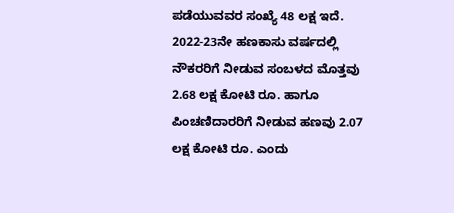ಪಡೆಯುವವರ ಸಂಖ್ಯೆ 48 ಲಕ್ಷ ಇದೆ. 2022-23ನೇ ಹಣಕಾಸು ವರ್ಷದಲ್ಲಿ ನೌಕರರಿಗೆ ನೀಡುವ ಸಂಬಳದ ಮೊತ್ತವು 2.68 ಲಕ್ಷ ಕೋಟಿ ರೂ. ಹಾಗೂ ಪಿಂಚಣಿದಾರರಿಗೆ ನೀಡುವ ಹಣವು 2.07 ಲಕ್ಷ ಕೋಟಿ ರೂ. ಎಂದು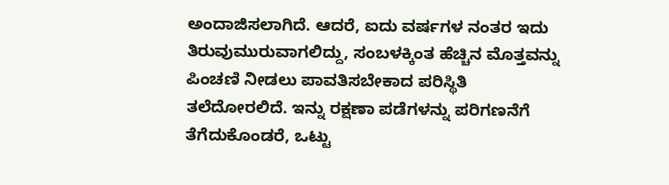ಅಂದಾಜಿಸಲಾಗಿದೆ. ಆದರೆ, ಐದು ವರ್ಷಗಳ ನಂತರ ಇದು ತಿರುವುಮುರುವಾಗಲಿದ್ದು, ಸಂಬಳಕ್ಕಿಂತ ಹೆಚ್ಚಿನ ಮೊತ್ತವನ್ನು ಪಿಂಚಣಿ ನೀಡಲು ಪಾವತಿಸಬೇಕಾದ ಪರಿಸ್ಥಿತಿ ತಲೆದೋರಲಿದೆ. ಇನ್ನು ರಕ್ಷಣಾ ಪಡೆಗಳನ್ನು ಪರಿಗಣನೆಗೆ ತೆಗೆದುಕೊಂಡರೆ, ಒಟ್ಟು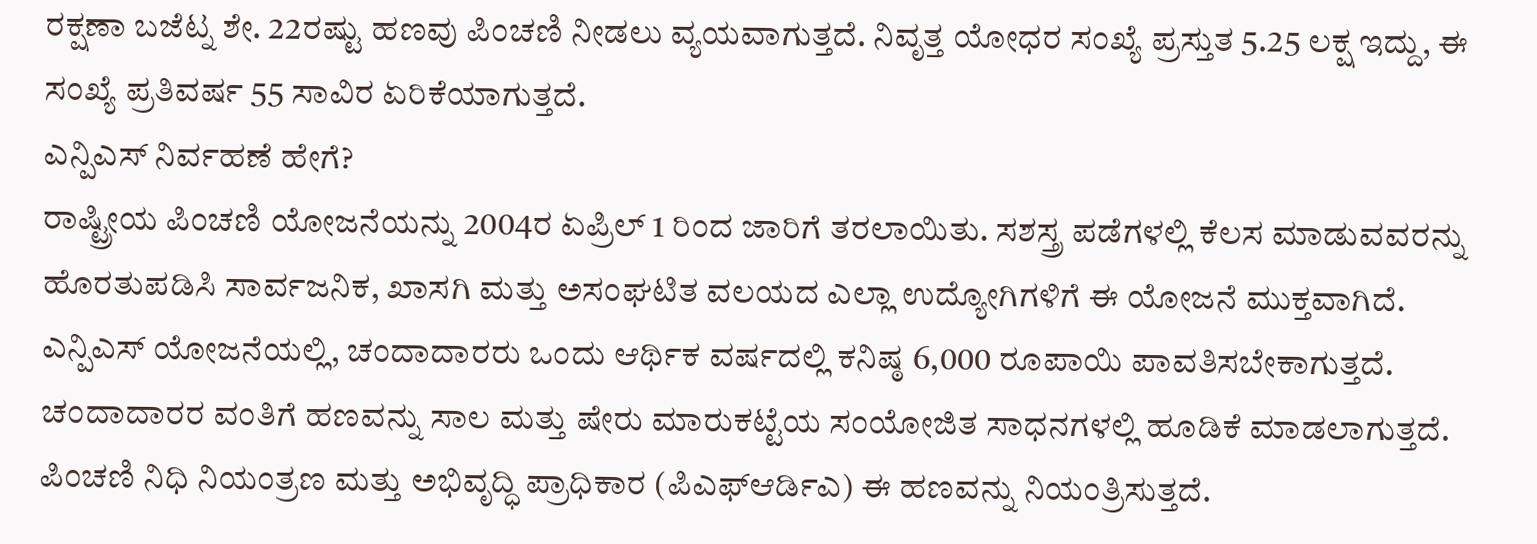ರಕ್ಷಣಾ ಬಜೆಟ್ನ ಶೇ. 22ರಷ್ಟು ಹಣವು ಪಿಂಚಣಿ ನೀಡಲು ವ್ಯಯವಾಗುತ್ತದೆ. ನಿವೃತ್ತ ಯೋಧರ ಸಂಖ್ಯೆ ಪ್ರಸ್ತುತ 5.25 ಲಕ್ಷ ಇದ್ದು, ಈ ಸಂಖ್ಯೆ ಪ್ರತಿವರ್ಷ 55 ಸಾವಿರ ಏರಿಕೆಯಾಗುತ್ತದೆ.
ಎನ್ಪಿಎಸ್ ನಿರ್ವಹಣೆ ಹೇಗೆ?
ರಾಷ್ಟ್ರೀಯ ಪಿಂಚಣಿ ಯೋಜನೆಯನ್ನು 2004ರ ಏಪ್ರಿಲ್ 1 ರಿಂದ ಜಾರಿಗೆ ತರಲಾಯಿತು. ಸಶಸ್ತ್ರ ಪಡೆಗಳಲ್ಲಿ ಕೆಲಸ ಮಾಡುವವರನ್ನು ಹೊರತುಪಡಿಸಿ ಸಾರ್ವಜನಿಕ, ಖಾಸಗಿ ಮತ್ತು ಅಸಂಘಟಿತ ವಲಯದ ಎಲ್ಲಾ ಉದ್ಯೋಗಿಗಳಿಗೆ ಈ ಯೋಜನೆ ಮುಕ್ತವಾಗಿದೆ. ಎನ್ಪಿಎಸ್ ಯೋಜನೆಯಲ್ಲಿ, ಚಂದಾದಾರರು ಒಂದು ಆರ್ಥಿಕ ವರ್ಷದಲ್ಲಿ ಕನಿಷ್ಠ 6,000 ರೂಪಾಯಿ ಪಾವತಿಸಬೇಕಾಗುತ್ತದೆ. ಚಂದಾದಾರರ ವಂತಿಗೆ ಹಣವನ್ನು ಸಾಲ ಮತ್ತು ಷೇರು ಮಾರುಕಟ್ಟೆಯ ಸಂಯೋಜಿತ ಸಾಧನಗಳಲ್ಲಿ ಹೂಡಿಕೆ ಮಾಡಲಾಗುತ್ತದೆ. ಪಿಂಚಣಿ ನಿಧಿ ನಿಯಂತ್ರಣ ಮತ್ತು ಅಭಿವೃದ್ಧಿ ಪ್ರಾಧಿಕಾರ (ಪಿಎಫ್ಆರ್ಡಿಎ) ಈ ಹಣವನ್ನು ನಿಯಂತ್ರಿಸುತ್ತದೆ.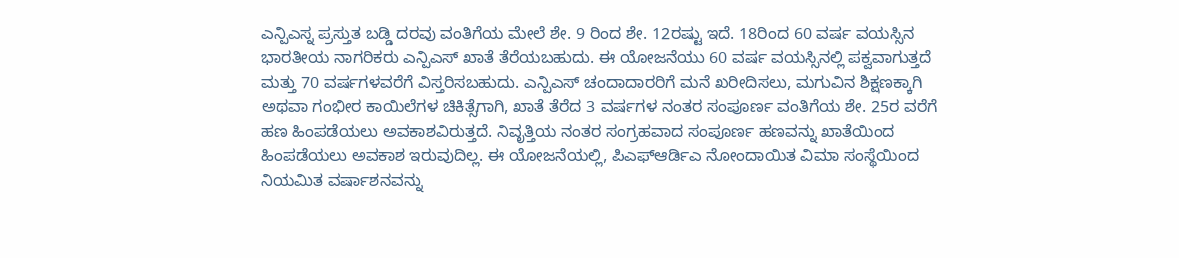ಎನ್ಪಿಎಸ್ನ ಪ್ರಸ್ತುತ ಬಡ್ಡಿ ದರವು ವಂತಿಗೆಯ ಮೇಲೆ ಶೇ. 9 ರಿಂದ ಶೇ. 12ರಷ್ಟು ಇದೆ. 18ರಿಂದ 60 ವರ್ಷ ವಯಸ್ಸಿನ ಭಾರತೀಯ ನಾಗರಿಕರು ಎನ್ಪಿಎಸ್ ಖಾತೆ ತೆರೆಯಬಹುದು. ಈ ಯೋಜನೆಯು 60 ವರ್ಷ ವಯಸ್ಸಿನಲ್ಲಿ ಪಕ್ವವಾಗುತ್ತದೆ ಮತ್ತು 70 ವರ್ಷಗಳವರೆಗೆ ವಿಸ್ತರಿಸಬಹುದು. ಎನ್ಪಿಎಸ್ ಚಂದಾದಾರರಿಗೆ ಮನೆ ಖರೀದಿಸಲು, ಮಗುವಿನ ಶಿಕ್ಷಣಕ್ಕಾಗಿ ಅಥವಾ ಗಂಭೀರ ಕಾಯಿಲೆಗಳ ಚಿಕಿತ್ಸೆಗಾಗಿ, ಖಾತೆ ತೆರೆದ 3 ವರ್ಷಗಳ ನಂತರ ಸಂಪೂರ್ಣ ವಂತಿಗೆಯ ಶೇ. 25ರ ವರೆಗೆ ಹಣ ಹಿಂಪಡೆಯಲು ಅವಕಾಶವಿರುತ್ತದೆ. ನಿವೃತ್ತಿಯ ನಂತರ ಸಂಗ್ರಹವಾದ ಸಂಪೂರ್ಣ ಹಣವನ್ನು ಖಾತೆಯಿಂದ ಹಿಂಪಡೆಯಲು ಅವಕಾಶ ಇರುವುದಿಲ್ಲ. ಈ ಯೋಜನೆಯಲ್ಲಿ, ಪಿಎಫ್ಆರ್ಡಿಎ ನೋಂದಾಯಿತ ವಿಮಾ ಸಂಸ್ಥೆಯಿಂದ ನಿಯಮಿತ ವರ್ಷಾಶನವನ್ನು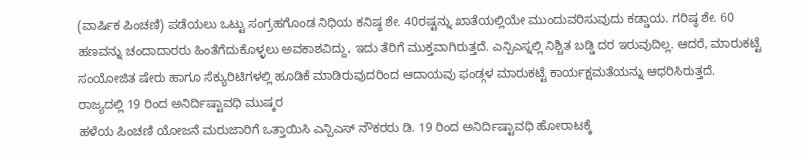(ವಾರ್ಷಿಕ ಪಿಂಚಣಿ) ಪಡೆಯಲು ಒಟ್ಟು ಸಂಗ್ರಹಗೊಂಡ ನಿಧಿಯ ಕನಿಷ್ಠ ಶೇ. 40ರಷ್ಟನ್ನು ಖಾತೆಯಲ್ಲಿಯೇ ಮುಂದುವರಿಸುವುದು ಕಡ್ಡಾಯ. ಗರಿಷ್ಠ ಶೇ. 60 ಹಣವನ್ನು ಚಂದಾದಾರರು ಹಿಂತೆಗೆದುಕೊಳ್ಳಲು ಅವಕಾಶವಿದ್ದು, ಇದು ತೆರಿಗೆ ಮುಕ್ತವಾಗಿರುತ್ತದೆ. ಎನ್ಪಿಎಸ್ನಲ್ಲಿ ನಿಶ್ಚಿತ ಬಡ್ಡಿ ದರ ಇರುವುದಿಲ್ಲ. ಆದರೆ, ಮಾರುಕಟ್ಟೆ ಸಂಯೋಜಿತ ಷೇರು ಹಾಗೂ ಸೆಕ್ಯುರಿಟಿಗಳಲ್ಲಿ ಹೂಡಿಕೆ ಮಾಡಿರುವುದರಿಂದ ಆದಾಯವು ಫಂಡ್ಗಳ ಮಾರುಕಟ್ಟೆ ಕಾರ್ಯಕ್ಷಮತೆಯನ್ನು ಆಧರಿಸಿರುತ್ತದೆ.
ರಾಜ್ಯದಲ್ಲಿ 19 ರಿಂದ ಅನಿರ್ದಿಷ್ಟಾವಧಿ ಮುಷ್ಕರ
ಹಳೆಯ ಪಿಂಚಣಿ ಯೋಜನೆ ಮರುಜಾರಿಗೆ ಒತ್ತಾಯಿಸಿ ಎನ್ಪಿಎಸ್ ನೌಕರರು ಡಿ. 19 ರಿಂದ ಅನಿರ್ದಿಷ್ಟಾವಧಿ ಹೋರಾಟಕ್ಕೆ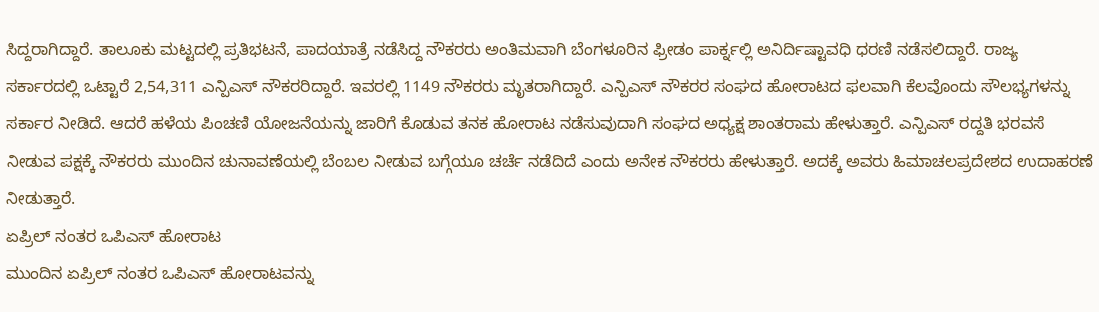ಸಿದ್ದರಾಗಿದ್ದಾರೆ. ತಾಲೂಕು ಮಟ್ಟದಲ್ಲಿ ಪ್ರತಿಭಟನೆ, ಪಾದಯಾತ್ರೆ ನಡೆಸಿದ್ದ ನೌಕರರು ಅಂತಿಮವಾಗಿ ಬೆಂಗಳೂರಿನ ಫ್ರೀಡಂ ಪಾರ್ಕ್ನಲ್ಲಿ ಅನಿರ್ದಿಷ್ಟಾವಧಿ ಧರಣಿ ನಡೆಸಲಿದ್ದಾರೆ. ರಾಜ್ಯ ಸರ್ಕಾರದಲ್ಲಿ ಒಟ್ಟಾರೆ 2,54,311 ಎನ್ಪಿಎಸ್ ನೌಕರರಿದ್ದಾರೆ. ಇವರಲ್ಲಿ 1149 ನೌಕರರು ಮೃತರಾಗಿದ್ದಾರೆ. ಎನ್ಪಿಎಸ್ ನೌಕರರ ಸಂಘದ ಹೋರಾಟದ ಫಲವಾಗಿ ಕೆಲವೊಂದು ಸೌಲಭ್ಯಗಳನ್ನು ಸರ್ಕಾರ ನೀಡಿದೆ. ಆದರೆ ಹಳೆಯ ಪಿಂಚಣಿ ಯೋಜನೆಯನ್ನು ಜಾರಿಗೆ ಕೊಡುವ ತನಕ ಹೋರಾಟ ನಡೆಸುವುದಾಗಿ ಸಂಘದ ಅಧ್ಯಕ್ಷ ಶಾಂತರಾಮ ಹೇಳುತ್ತಾರೆ. ಎನ್ಪಿಎಸ್ ರದ್ದತಿ ಭರವಸೆ ನೀಡುವ ಪಕ್ಷಕ್ಕೆ ನೌಕರರು ಮುಂದಿನ ಚುನಾವಣೆಯಲ್ಲಿ ಬೆಂಬಲ ನೀಡುವ ಬಗ್ಗೆಯೂ ಚರ್ಚೆ ನಡೆದಿದೆ ಎಂದು ಅನೇಕ ನೌಕರರು ಹೇಳುತ್ತಾರೆ. ಅದಕ್ಕೆ ಅವರು ಹಿಮಾಚಲಪ್ರದೇಶದ ಉದಾಹರಣೆ ನೀಡುತ್ತಾರೆ.
ಏಪ್ರಿಲ್ ನಂತರ ಒಪಿಎಸ್ ಹೋರಾಟ
ಮುಂದಿನ ಏಪ್ರಿಲ್ ನಂತರ ಒಪಿಎಸ್ ಹೋರಾಟವನ್ನು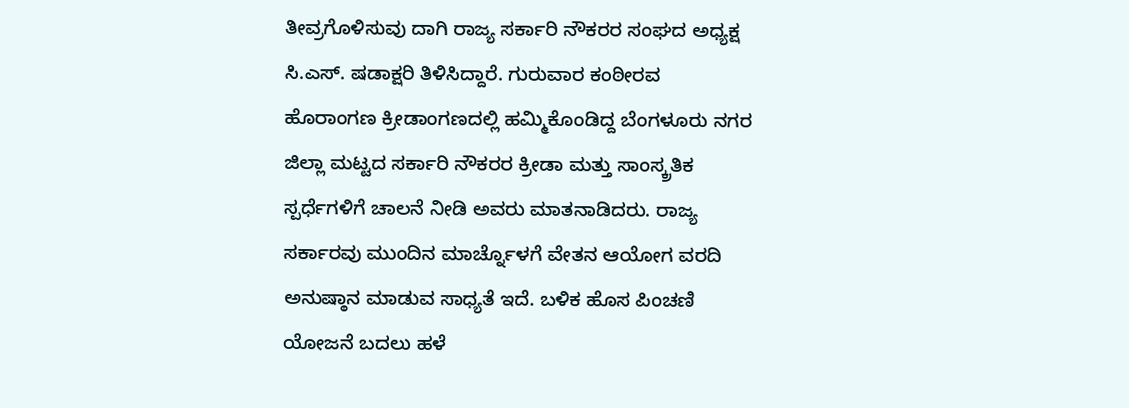ತೀವ್ರಗೊಳಿಸುವು ದಾಗಿ ರಾಜ್ಯ ಸರ್ಕಾರಿ ನೌಕರರ ಸಂಘದ ಅಧ್ಯಕ್ಷ ಸಿ.ಎಸ್. ಷಡಾಕ್ಷರಿ ತಿಳಿಸಿದ್ದಾರೆ. ಗುರುವಾರ ಕಂಠೀರವ ಹೊರಾಂಗಣ ಕ್ರೀಡಾಂಗಣದಲ್ಲಿ ಹಮ್ಮಿಕೊಂಡಿದ್ದ ಬೆಂಗಳೂರು ನಗರ ಜಿಲ್ಲಾ ಮಟ್ಟದ ಸರ್ಕಾರಿ ನೌಕರರ ಕ್ರೀಡಾ ಮತ್ತು ಸಾಂಸ್ಕ್ರತಿಕ ಸ್ಪರ್ಧೆಗಳಿಗೆ ಚಾಲನೆ ನೀಡಿ ಅವರು ಮಾತನಾಡಿದರು. ರಾಜ್ಯ ಸರ್ಕಾರವು ಮುಂದಿನ ಮಾರ್ಚ್ನೊಳಗೆ ವೇತನ ಆಯೋಗ ವರದಿ ಅನುಷ್ಠಾನ ಮಾಡುವ ಸಾಧ್ಯತೆ ಇದೆ. ಬಳಿಕ ಹೊಸ ಪಿಂಚಣಿ ಯೋಜನೆ ಬದಲು ಹಳೆ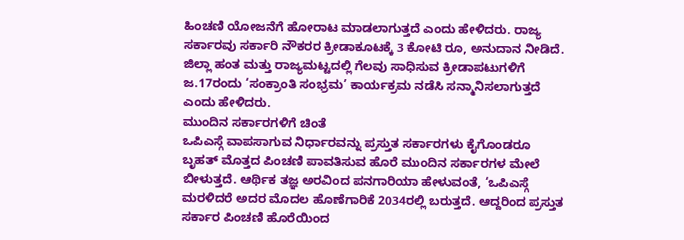ಹಿಂಚಣಿ ಯೋಜನೆಗೆ ಹೋರಾಟ ಮಾಡಲಾಗುತ್ತದೆ ಎಂದು ಹೇಳಿದರು. ರಾಜ್ಯ ಸರ್ಕಾರವು ಸರ್ಕಾರಿ ನೌಕರರ ಕ್ರೀಡಾಕೂಟಕ್ಕೆ 3 ಕೋಟಿ ರೂ, ಅನುದಾನ ನೀಡಿದೆ. ಜಿಲ್ಲಾ ಹಂತ ಮತ್ತು ರಾಜ್ಯಮಟ್ಟದಲ್ಲಿ ಗೆಲವು ಸಾಧಿಸುವ ಕ್ರೀಡಾಪಟುಗಳಿಗೆ ಜ.17ರಂದು ‘ಸಂಕ್ರಾಂತಿ ಸಂಭ್ರಮ’ ಕಾರ್ಯಕ್ರಮ ನಡೆಸಿ ಸನ್ಮಾನಿಸಲಾಗುತ್ತದೆ ಎಂದು ಹೇಳಿದರು.
ಮುಂದಿನ ಸರ್ಕಾರಗಳಿಗೆ ಚಿಂತೆ
ಒಪಿಎಸ್ಗೆ ವಾಪಸಾಗುವ ನಿರ್ಧಾರವನ್ನು ಪ್ರಸ್ತುತ ಸರ್ಕಾರಗಳು ಕೈಗೊಂಡರೂ ಬೃಹತ್ ಮೊತ್ತದ ಪಿಂಚಣಿ ಪಾವತಿಸುವ ಹೊರೆ ಮುಂದಿನ ಸರ್ಕಾರಗಳ ಮೇಲೆ ಬೀಳುತ್ತದೆ. ಆರ್ಥಿಕ ತಜ್ಞ ಅರವಿಂದ ಪನಗಾರಿಯಾ ಹೇಳುವಂತೆ, ‘ಒಪಿಎಸ್ಗೆ ಮರಳಿದರೆ ಅದರ ಮೊದಲ ಹೊಣೆಗಾರಿಕೆ 2034ರಲ್ಲಿ ಬರುತ್ತದೆ. ಆದ್ದರಿಂದ ಪ್ರಸ್ತುತ ಸರ್ಕಾರ ಪಿಂಚಣಿ ಹೊರೆಯಿಂದ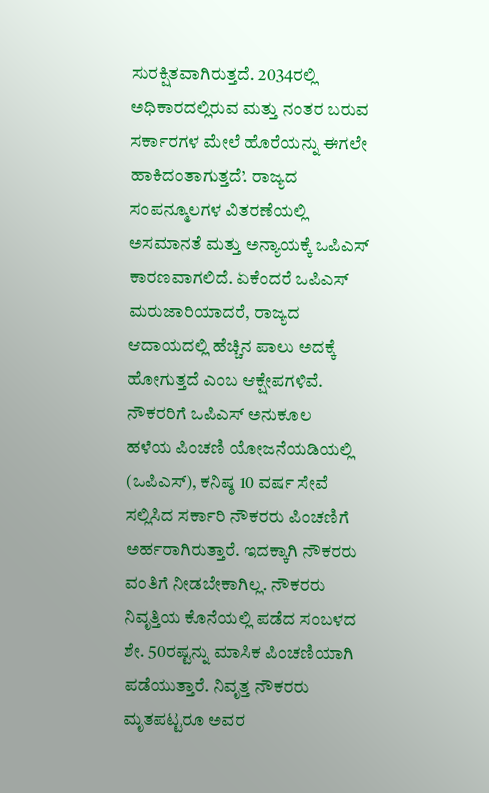ಸುರಕ್ಷಿತವಾಗಿರುತ್ತದೆ. 2034ರಲ್ಲಿ ಅಧಿಕಾರದಲ್ಲಿರುವ ಮತ್ತು ನಂತರ ಬರುವ ಸರ್ಕಾರಗಳ ಮೇಲೆ ಹೊರೆಯನ್ನು ಈಗಲೇ ಹಾಕಿದಂತಾಗುತ್ತದೆ’. ರಾಜ್ಯದ ಸಂಪನ್ಮೂಲಗಳ ವಿತರಣೆಯಲ್ಲಿ ಅಸಮಾನತೆ ಮತ್ತು ಅನ್ಯಾಯಕ್ಕೆ ಒಪಿಎಸ್ ಕಾರಣವಾಗಲಿದೆ. ಏಕೆಂದರೆ ಒಪಿಎಸ್ ಮರುಜಾರಿಯಾದರೆ, ರಾಜ್ಯದ ಆದಾಯದಲ್ಲಿ ಹೆಚ್ಚಿನ ಪಾಲು ಅದಕ್ಕೆ ಹೋಗುತ್ತದೆ ಎಂಬ ಆಕ್ಷೇಪಗಳಿವೆ.
ನೌಕರರಿಗೆ ಒಪಿಎಸ್ ಅನುಕೂಲ
ಹಳೆಯ ಪಿಂಚಣಿ ಯೋಜನೆಯಡಿಯಲ್ಲಿ (ಒಪಿಎಸ್), ಕನಿಷ್ಠ 10 ವರ್ಷ ಸೇವೆ ಸಲ್ಲಿಸಿದ ಸರ್ಕಾರಿ ನೌಕರರು ಪಿಂಚಣಿಗೆ ಅರ್ಹರಾಗಿರುತ್ತಾರೆ. ಇದಕ್ಕಾಗಿ ನೌಕರರು ವಂತಿಗೆ ನೀಡಬೇಕಾಗಿಲ್ಲ. ನೌಕರರು ನಿವೃತ್ತಿಯ ಕೊನೆಯಲ್ಲಿ ಪಡೆದ ಸಂಬಳದ ಶೇ. 50ರಷ್ಟನ್ನು ಮಾಸಿಕ ಪಿಂಚಣಿಯಾಗಿ ಪಡೆಯುತ್ತಾರೆ. ನಿವೃತ್ತ ನೌಕರರು ಮೃತಪಟ್ಟರೂ ಅವರ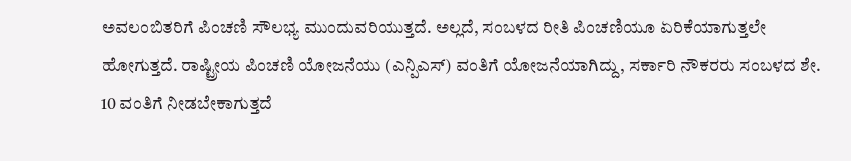ಅವಲಂಬಿತರಿಗೆ ಪಿಂಚಣಿ ಸೌಲಭ್ಯ ಮುಂದುವರಿಯುತ್ತದೆ. ಅಲ್ಲದೆ, ಸಂಬಳದ ರೀತಿ ಪಿಂಚಣಿಯೂ ಏರಿಕೆಯಾಗುತ್ತಲೇ ಹೋಗುತ್ತದೆ. ರಾಷ್ಟ್ರೀಯ ಪಿಂಚಣಿ ಯೋಜನೆಯು (ಎನ್ಪಿಎಸ್) ವಂತಿಗೆ ಯೋಜನೆಯಾಗಿದ್ದು, ಸರ್ಕಾರಿ ನೌಕರರು ಸಂಬಳದ ಶೇ. 10 ವಂತಿಗೆ ನೀಡಬೇಕಾಗುತ್ತದೆ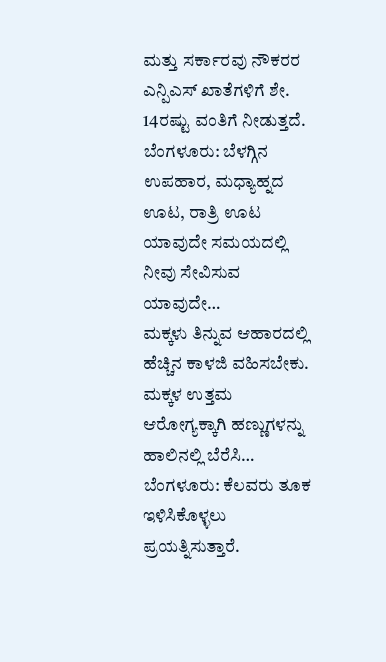ಮತ್ತು ಸರ್ಕಾರವು ನೌಕರರ ಎನ್ಪಿಎಸ್ ಖಾತೆಗಳಿಗೆ ಶೇ. 14ರಷ್ಟು ವಂತಿಗೆ ನೀಡುತ್ತದೆ.
ಬೆಂಗಳೂರು: ಬೆಳಗ್ಗಿನ ಉಪಹಾರ, ಮಧ್ಯಾಹ್ನದ ಊಟ, ರಾತ್ರಿ ಊಟ ಯಾವುದೇ ಸಮಯದಲ್ಲಿ ನೀವು ಸೇವಿಸುವ ಯಾವುದೇ…
ಮಕ್ಕಳು ತಿನ್ನುವ ಆಹಾರದಲ್ಲಿ ಹೆಚ್ಚಿನ ಕಾಳಜಿ ವಹಿಸಬೇಕು. ಮಕ್ಕಳ ಉತ್ತಮ ಆರೋಗ್ಯಕ್ಕಾಗಿ ಹಣ್ಣುಗಳನ್ನು ಹಾಲಿನಲ್ಲಿ ಬೆರೆಸಿ…
ಬೆಂಗಳೂರು: ಕೆಲವರು ತೂಕ ಇಳಿಸಿಕೊಳ್ಳಲು ಪ್ರಯತ್ನಿಸುತ್ತಾರೆ.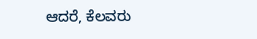ಆದರೆ, ಕೆಲವರು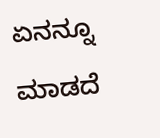ಏನನ್ನೂ ಮಾಡದೆ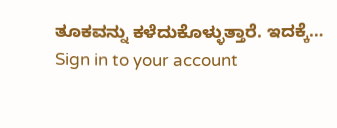ತೂಕವನ್ನು ಕಳೆದುಕೊಳ್ಳುತ್ತಾರೆ. ಇದಕ್ಕೆ…
Sign in to your account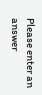Please enter an answer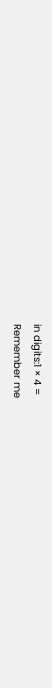in digits:1 × 4 =
Remember me